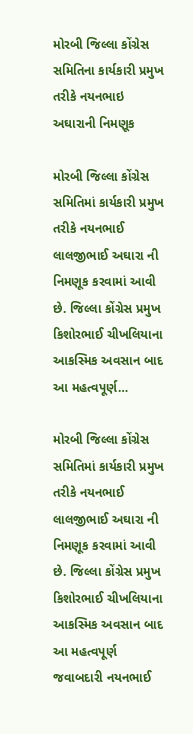મોરબી જિલ્લા કોંગ્રેસ સમિતિના કાર્યકારી પ્રમુખ તરીકે નયનભાઇ અઘારાની નિમણૂક

મોરબી જિલ્લા કોંગ્રેસ સમિતિમાં કાર્યકારી પ્રમુખ તરીકે નયનભાઈ લાલજીભાઈ અઘારા ની નિમણૂક કરવામાં આવી છે. જિલ્લા કોંગ્રેસ પ્રમુખ કિશોરભાઈ ચીખલિયાના આકસ્મિક અવસાન બાદ આ મહત્વપૂર્ણ…

મોરબી જિલ્લા કોંગ્રેસ સમિતિમાં કાર્યકારી પ્રમુખ તરીકે નયનભાઈ લાલજીભાઈ અઘારા ની નિમણૂક કરવામાં આવી છે. જિલ્લા કોંગ્રેસ પ્રમુખ કિશોરભાઈ ચીખલિયાના આકસ્મિક અવસાન બાદ આ મહત્વપૂર્ણ જવાબદારી નયનભાઈ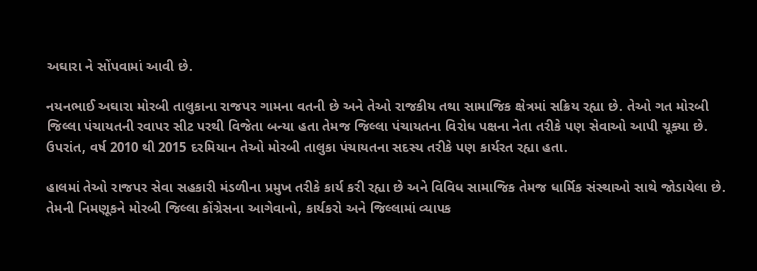અઘારા ને સોંપવામાં આવી છે.

નયનભાઈ અઘારા મોરબી તાલુકાના રાજપર ગામના વતની છે અને તેઓ રાજકીય તથા સામાજિક ક્ષેત્રમાં સક્રિય રહ્યા છે. તેઓ ગત મોરબી જિલ્લા પંચાયતની રવાપર સીટ પરથી વિજેતા બન્યા હતા તેમજ જિલ્લા પંચાયતના વિરોધ પક્ષના નેતા તરીકે પણ સેવાઓ આપી ચૂક્યા છે. ઉપરાંત, વર્ષ 2010 થી 2015 દરમિયાન તેઓ મોરબી તાલુકા પંચાયતના સદસ્ય તરીકે પણ કાર્યરત રહ્યા હતા.

હાલમાં તેઓ રાજપર સેવા સહકારી મંડળીના પ્રમુખ તરીકે કાર્ય કરી રહ્યા છે અને વિવિધ સામાજિક તેમજ ધાર્મિક સંસ્થાઓ સાથે જોડાયેલા છે. તેમની નિમણૂકને મોરબી જિલ્લા કોંગ્રેસના આગેવાનો, કાર્યકરો અને જિલ્લામાં વ્યાપક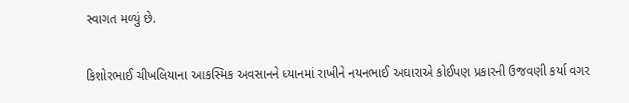સ્વાગત મળ્યું છે.

કિશોરભાઈ ચીખલિયાના આકસ્મિક અવસાનને ધ્યાનમાં રાખીને નયનભાઈ અઘારાએ કોઈપણ પ્રકારની ઉજવણી કર્યા વગર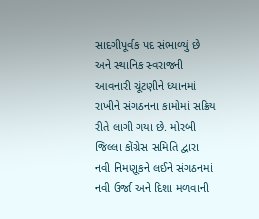સાદગીપૂર્વક પદ સંભાળ્યું છે અને સ્થાનિક સ્વરાજની આવનારી ચૂંટણીને ધ્યાનમાં રાખીને સંગઠનના કામોમાં સક્રિય રીતે લાગી ગયા છે. મોરબી જિલ્લા કોંગ્રેસ સમિતિ દ્વારા નવી નિમણૂકને લઈને સંગઠનમાં નવી ઉર્જા અને દિશા મળવાની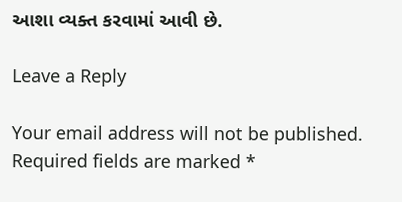આશા વ્યક્ત કરવામાં આવી છે.

Leave a Reply

Your email address will not be published. Required fields are marked *